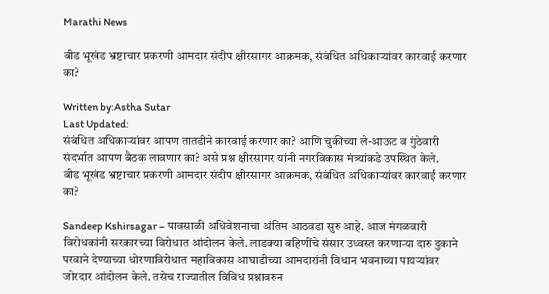Marathi News

बीड भूखंड भ्रष्टाचार प्रकरणी आमदार संदीप क्षीरसागर आक्रमक, संबंधित अधिकाऱ्यांवर कारवाई करणार का?

Written by:Astha Sutar
Last Updated:
संबंधित अधिकाऱ्यांवर आपण तातडीने कारवाई करणार का? आणि चुकीच्या ले-आऊट व गुंठेवारी संदर्भात आपण बैठक लावणार का? असे प्रश्न क्षीरसागर यांनी नगरविकास मंत्र्यांकडे उपस्थित केले.
बीड भूखंड भ्रष्टाचार प्रकरणी आमदार संदीप क्षीरसागर आक्रमक, संबंधित अधिकाऱ्यांवर कारवाई करणार का?

Sandeep Kshirsagar – पावसाळी अधिवेशनाचा अंतिम आठवडा सुरु आहे. आज मंगळवारी विरोधकांनी सरकारच्या विरोधात आंदोलन केले. लाडक्या बहिणींचे संसार उध्वस्त करणाऱ्या दारु दुकाने परवाने देण्याच्या धोरणाविरोधात महाविकास आघाडीच्या आमदारांनी विधान भवनाच्या पायऱ्यांवर जोरदार आंदोलन केले. तसेच राज्यातील विविध प्रश्नावरुन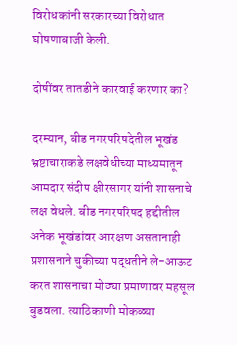विरोधकांनी सरकारच्या विरोधात घोषणाबाजी केली.

दोषींवर तातडीने कारवाई करणार का?

दरम्यान, बीड नगरपरिषदेतील भूखंड भ्रष्टाचाराकडे लक्षवेधीच्या माध्यमातून आमदार संदीप क्षीरसागर यांनी शासनाचे लक्ष वेधले. बीड नगरपरिषद हद्दीतील अनेक भूखंडांवर आरक्षण असतानाही प्रशासनाने चुकीच्या पद्धतीने ले-आऊट करत शासनाचा मोठ्या प्रमाणावर महसूल बुडवला. त्याठिकाणी मोकळ्या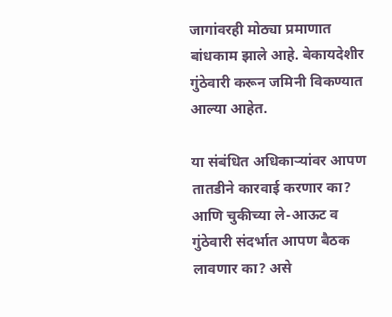जागांवरही मोठ्या प्रमाणात बांधकाम झाले आहे. बेकायदेशीर गुंठेवारी करून जमिनी विकण्यात आल्या आहेत.

या संबंधित अधिकाऱ्यांवर आपण तातडीने कारवाई करणार का? आणि चुकीच्या ले-आऊट व गुंठेवारी संदर्भात आपण बैठक लावणार का? असे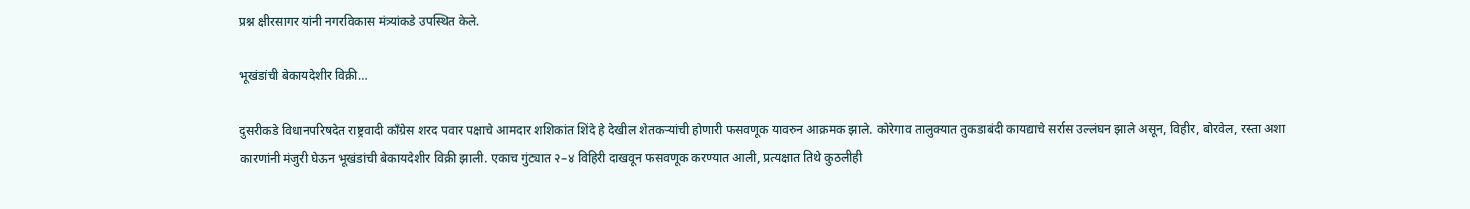प्रश्न क्षीरसागर यांनी नगरविकास मंत्र्यांकडे उपस्थित केले.

भूखंडांची बेकायदेशीर विक्री…

दुसरीकडे विधानपरिषदेत राष्ट्रवादी काँग्रेस शरद पवार पक्षाचे आमदार शशिकांत शिंदे हे देखील शेतकऱ्यांची होणारी फसवणूक यावरुन आक्रमक झाले. कोरेगाव तालुक्यात तुकडाबंदी कायद्याचे सर्रास उल्लंघन झाले असून, विहीर, बोरवेल, रस्ता अशा कारणांनी मंजुरी घेऊन भूखंडांची बेकायदेशीर विक्री झाली. एकाच गुंट्यात २–४ विहिरी दाखवून फसवणूक करण्यात आली, प्रत्यक्षात तिथे कुठलीही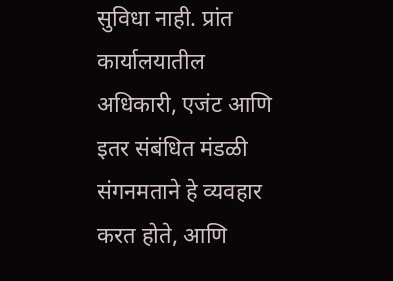सुविधा नाही. प्रांत कार्यालयातील अधिकारी, एजंट आणि इतर संबंधित मंडळी संगनमताने हे व्यवहार करत होते, आणि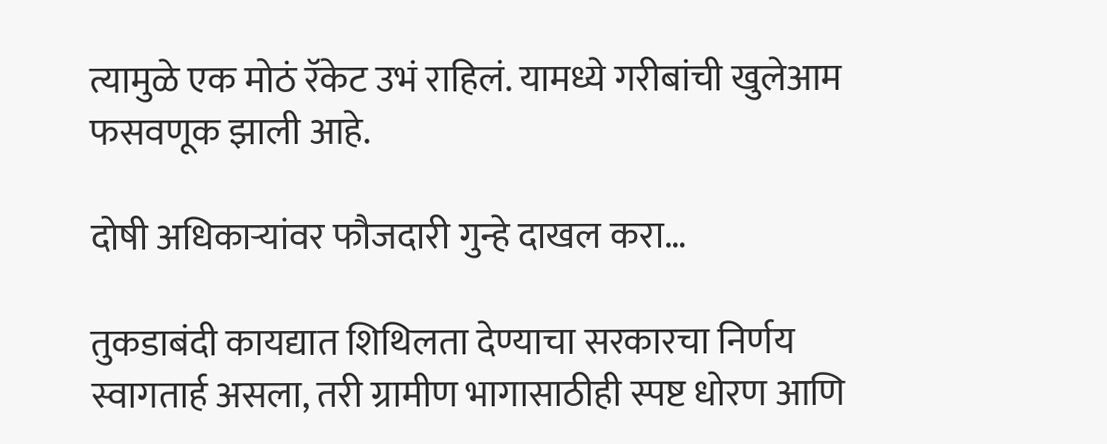त्यामुळे एक मोठं रॅकेट उभं राहिलं. यामध्ये गरीबांची खुलेआम फसवणूक झाली आहे.

दोषी अधिकाऱ्यांवर फौजदारी गुन्हे दाखल करा…

तुकडाबंदी कायद्यात शिथिलता देण्याचा सरकारचा निर्णय स्वागतार्ह असला, तरी ग्रामीण भागासाठीही स्पष्ट धोरण आणि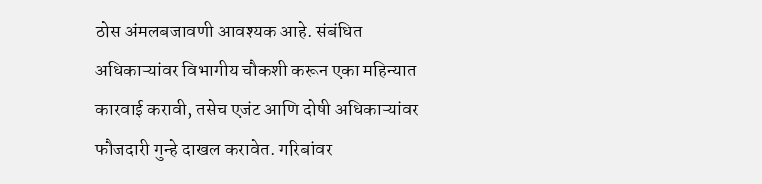ठोस अंमलबजावणी आवश्यक आहे. संबंधित अधिकाऱ्यांवर विभागीय चौकशी करून एका महिन्यात कारवाई करावी, तसेच एजंट आणि दोषी अधिकाऱ्यांवर फौजदारी गुन्हे दाखल करावेत. गरिबांवर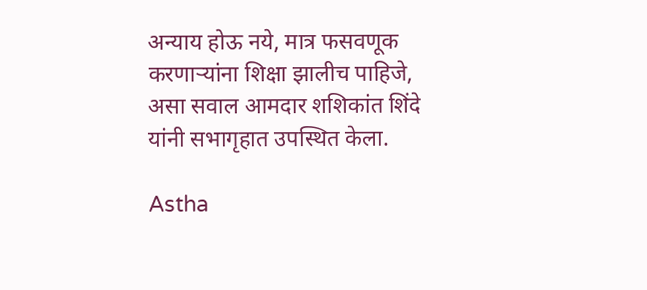अन्याय होऊ नये, मात्र फसवणूक करणाऱ्यांना शिक्षा झालीच पाहिजे, असा सवाल आमदार शशिकांत शिंदे यांनी सभागृहात उपस्थित केला.

Astha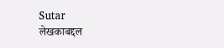Sutar
लेखकाबद्दल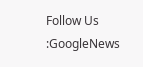Follow Us :GoogleNews